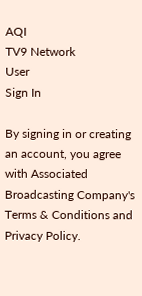AQI
TV9 Network
User
Sign In

By signing in or creating an account, you agree with Associated Broadcasting Company's Terms & Conditions and Privacy Policy.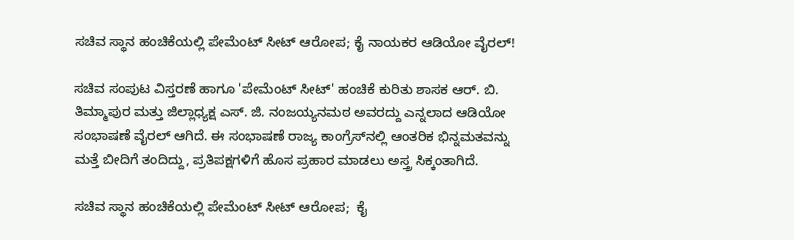ಸಚಿವ ಸ್ಥಾನ ಹಂಚಿಕೆಯಲ್ಲಿ ಪೇಮೆಂಟ್ ಸೀಟ್ ಆರೋಪ; ಕೈ ನಾಯಕರ ಆಡಿಯೋ ವೈರಲ್!

ಸಚಿವ ಸಂಪುಟ ವಿಸ್ತರಣೆ ಹಾಗೂ 'ಪೇಮೆಂಟ್ ಸೀಟ್' ಹಂಚಿಕೆ ಕುರಿತು ಶಾಸಕ ಆರ್. ಬಿ. ತಿಮ್ಮಾಪುರ ಮತ್ತು ಜಿಲ್ಲಾಧ್ಯಕ್ಷ ಎಸ್. ಜಿ. ನಂಜಯ್ಯನಮಠ ಅವರದ್ದು ಎನ್ನಲಾದ ಆಡಿಯೋ ಸಂಭಾಷಣೆ ವೈರಲ್ ಆಗಿದೆ. ಈ ಸಂಭಾಷಣೆ ರಾಜ್ಯ ಕಾಂಗ್ರೆಸ್‌ನಲ್ಲಿ ಆಂತರಿಕ ಭಿನ್ನಮತವನ್ನು ಮತ್ತೆ ಬೀದಿಗೆ ತಂದಿದ್ದು, ಪ್ರತಿಪಕ್ಷಗಳಿಗೆ ಹೊಸ ಪ್ರಹಾರ ಮಾಡಲು ಅಸ್ತ್ರ ಸಿಕ್ಕಂತಾಗಿದೆ.

ಸಚಿವ ಸ್ಥಾನ ಹಂಚಿಕೆಯಲ್ಲಿ ಪೇಮೆಂಟ್ ಸೀಟ್ ಆರೋಪ;  ಕೈ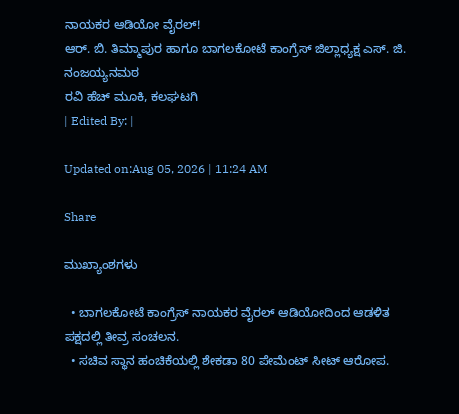ನಾಯಕರ ಆಡಿಯೋ ವೈರಲ್!
ಆರ್. ಬಿ. ತಿಮ್ಮಾಪುರ ಹಾಗೂ ಬಾಗಲಕೋಟೆ ಕಾಂಗ್ರೆಸ್ ಜಿಲ್ಲಾಧ್ಯಕ್ಷ ಎಸ್. ಜಿ. ನಂಜಯ್ಯನಮಠ
ರವಿ ಹೆಚ್ ಮೂಕಿ, ಕಲಘಟಗಿ
| Edited By: |

Updated on:Aug 05, 2026 | 11:24 AM

Share

ಮುಖ್ಯಾಂಶಗಳು

  • ಬಾಗಲಕೋಟೆ ಕಾಂಗ್ರೆಸ್ ನಾಯಕರ ವೈರಲ್ ಆಡಿಯೋದಿಂದ ಆಡಳಿತ ಪಕ್ಷದಲ್ಲಿ ತೀವ್ರ ಸಂಚಲನ.
  • ಸಚಿವ ಸ್ಥಾನ ಹಂಚಿಕೆಯಲ್ಲಿ ಶೇಕಡಾ 80 ಪೇಮೆಂಟ್ ಸೀಟ್ ಆರೋಪ.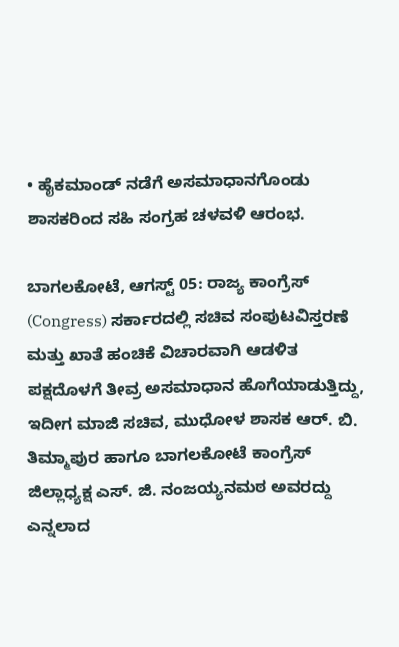• ಹೈಕಮಾಂಡ್ ನಡೆಗೆ ಅಸಮಾಧಾನಗೊಂಡು ಶಾಸಕರಿಂದ ಸಹಿ ಸಂಗ್ರಹ ಚಳವಳಿ ಆರಂಭ.

ಬಾಗಲಕೋಟೆ, ಆಗಸ್ಟ್ 05: ರಾಜ್ಯ ಕಾಂಗ್ರೆಸ್ (Congress) ಸರ್ಕಾರದಲ್ಲಿ ಸಚಿವ ಸಂಪುಟವಿಸ್ತರಣೆ ಮತ್ತು ಖಾತೆ ಹಂಚಿಕೆ ವಿಚಾರವಾಗಿ ಆಡಳಿತ ಪಕ್ಷದೊಳಗೆ ತೀವ್ರ ಅಸಮಾಧಾನ ಹೊಗೆಯಾಡುತ್ತಿದ್ದು, ಇದೀಗ ಮಾಜಿ ಸಚಿವ, ಮುಧೋಳ ಶಾಸಕ ಆರ್. ಬಿ. ತಿಮ್ಮಾಪುರ ಹಾಗೂ ಬಾಗಲಕೋಟೆ ಕಾಂಗ್ರೆಸ್ ಜಿಲ್ಲಾಧ್ಯಕ್ಷ ಎಸ್. ಜಿ. ನಂಜಯ್ಯನಮಠ ಅವರದ್ದು ಎನ್ನಲಾದ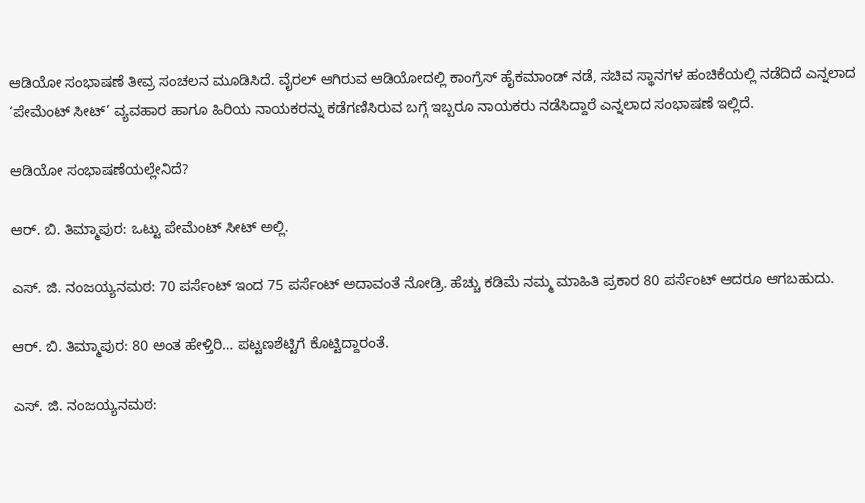ಆಡಿಯೋ ಸಂಭಾಷಣೆ ತೀವ್ರ ಸಂಚಲನ ಮೂಡಿಸಿದೆ. ವೈರಲ್ ಆಗಿರುವ ಆಡಿಯೋದಲ್ಲಿ ಕಾಂಗ್ರೆಸ್ ಹೈಕಮಾಂಡ್ ನಡೆ, ಸಚಿವ ಸ್ಥಾನಗಳ ಹಂಚಿಕೆಯಲ್ಲಿ ನಡೆದಿದೆ ಎನ್ನಲಾದ ‘ಪೇಮೆಂಟ್ ಸೀಟ್’ ವ್ಯವಹಾರ ಹಾಗೂ ಹಿರಿಯ ನಾಯಕರನ್ನು ಕಡೆಗಣಿಸಿರುವ ಬಗ್ಗೆ ಇಬ್ಬರೂ ನಾಯಕರು ನಡೆಸಿದ್ದಾರೆ ಎನ್ನಲಾದ ಸಂಭಾಷಣೆ ಇಲ್ಲಿದೆ.

ಆಡಿಯೋ ಸಂಭಾಷಣೆಯಲ್ಲೇನಿದೆ?

ಆರ್. ಬಿ. ತಿಮ್ಮಾಪುರ: ಒಟ್ಟು ಪೇಮೆಂಟ್ ಸೀಟ್ ಅಲ್ಲಿ.

ಎಸ್. ಜಿ. ನಂಜಯ್ಯನಮಠ: 70 ಪರ್ಸೆಂಟ್ ಇಂದ 75 ಪರ್ಸೆಂಟ್ ಅದಾವಂತೆ ನೋಡ್ರಿ. ಹೆಚ್ಚು ಕಡಿಮೆ ನಮ್ಮ ಮಾಹಿತಿ ಪ್ರಕಾರ 80 ಪರ್ಸೆಂಟ್ ಆದರೂ ಆಗಬಹುದು.

ಆರ್. ಬಿ. ತಿಮ್ಮಾಪುರ: 80 ಅಂತ ಹೇಳ್ತಿರಿ… ಪಟ್ಟಣಶೆಟ್ಟಿಗೆ ಕೊಟ್ಟಿದ್ದಾರಂತೆ.

ಎಸ್. ಜಿ. ನಂಜಯ್ಯನಮಠ: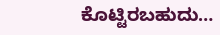ಕೊಟ್ಟಿರಬಹುದು…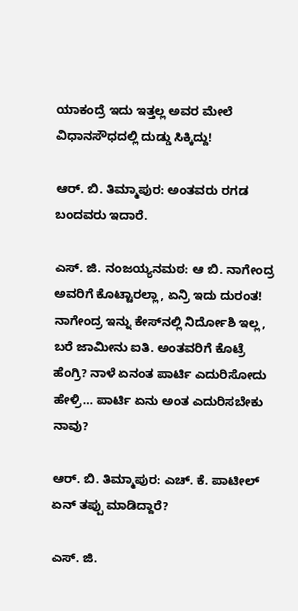ಯಾಕಂದ್ರೆ ಇದು ಇತ್ತಲ್ಲ ಅವರ ಮೇಲೆ ವಿಧಾನಸೌಧದಲ್ಲಿ ದುಡ್ಡು ಸಿಕ್ಕಿದ್ದು!

ಆರ್. ಬಿ. ತಿಮ್ಮಾಪುರ: ಅಂತವರು ರಗಡ ಬಂದವರು ಇದಾರೆ.

ಎಸ್. ಜಿ. ನಂಜಯ್ಯನಮಠ: ಆ ಬಿ. ನಾಗೇಂದ್ರ ಅವರಿಗೆ ಕೊಟ್ಟಾರಲ್ಲಾ, ಏನ್ರಿ ಇದು ದುರಂತ! ನಾಗೇಂದ್ರ ಇನ್ನು ಕೇಸ್‌ನಲ್ಲಿ ನಿರ್ದೋಶಿ ಇಲ್ಲ, ಬರೆ ಜಾಮೀನು ಐತಿ. ಅಂತವರಿಗೆ ಕೊಟ್ರೆ ಹೆಂಗ್ರಿ? ನಾಳೆ ಏನಂತ ಪಾರ್ಟಿ ಎದುರಿಸೋದು ಹೇಳ್ರಿ… ಪಾರ್ಟಿ ಏನು ಅಂತ ಎದುರಿಸಬೇಕು ನಾವು?

ಆರ್. ಬಿ. ತಿಮ್ಮಾಪುರ: ಎಚ್. ಕೆ. ಪಾಟೀಲ್ ಏನ್ ತಪ್ಪು ಮಾಡಿದ್ದಾರೆ?

ಎಸ್. ಜಿ.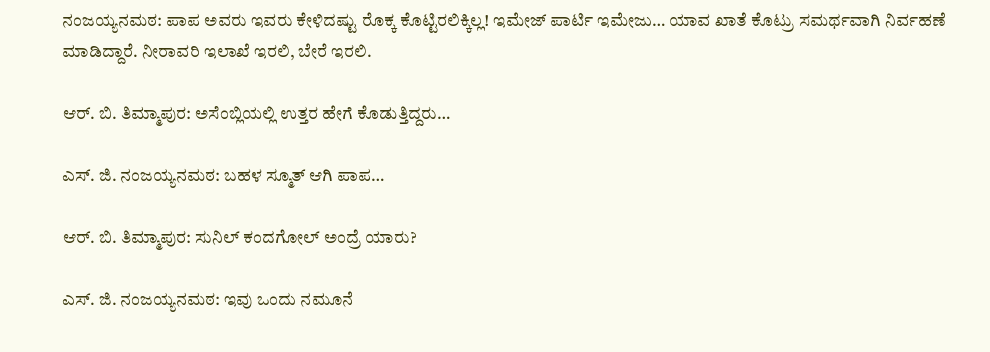ನಂಜಯ್ಯನಮಠ: ಪಾಪ ಅವರು ಇವರು ಕೇಳಿದಷ್ಟು ರೊಕ್ಕ ಕೊಟ್ಟಿರಲಿಕ್ಕಿಲ್ಲ! ಇಮೇಜ್ ಪಾರ್ಟಿ ಇಮೇಜು… ಯಾವ ಖಾತೆ ಕೊಟ್ರು ಸಮರ್ಥವಾಗಿ ನಿರ್ವಹಣೆ ಮಾಡಿದ್ದಾರೆ. ನೀರಾವರಿ ಇಲಾಖೆ ಇರಲಿ, ಬೇರೆ ಇರಲಿ.

ಆರ್. ಬಿ. ತಿಮ್ಮಾಪುರ: ಅಸೆಂಬ್ಲಿಯಲ್ಲಿ ಉತ್ತರ ಹೇಗೆ ಕೊಡುತ್ತಿದ್ದರು…

ಎಸ್. ಜಿ. ನಂಜಯ್ಯನಮಠ: ಬಹಳ ಸ್ಮೂತ್ ಆಗಿ ಪಾಪ…

ಆರ್. ಬಿ. ತಿಮ್ಮಾಪುರ: ಸುನಿಲ್ ಕಂದಗೋಲ್ ಅಂದ್ರೆ ಯಾರು?

ಎಸ್. ಜಿ. ನಂಜಯ್ಯನಮಠ: ಇವು ಒಂದು ನಮೂನೆ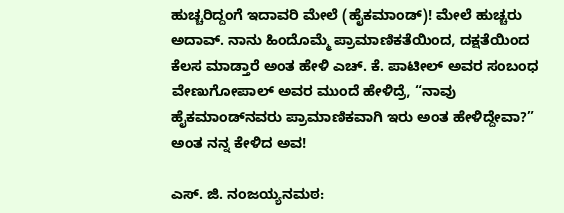ಹುಚ್ಚರಿದ್ದಂಗೆ ಇದಾವರಿ ಮೇಲೆ (ಹೈಕಮಾಂಡ್)! ಮೇಲೆ ಹುಚ್ಚರು ಅದಾವ್. ನಾನು ಹಿಂದೊಮ್ಮೆ ಪ್ರಾಮಾಣಿಕತೆಯಿಂದ, ದಕ್ಷತೆಯಿಂದ ಕೆಲಸ ಮಾಡ್ತಾರೆ ಅಂತ ಹೇಳಿ ಎಚ್. ಕೆ. ಪಾಟೀಲ್ ಅವರ ಸಂಬಂಧ ವೇಣುಗೋಪಾಲ್ ಅವರ ಮುಂದೆ ಹೇಳಿದ್ರೆ, “ನಾವು ಹೈಕಮಾಂಡ್‌ನವರು ಪ್ರಾಮಾಣಿಕವಾಗಿ ಇರು ಅಂತ ಹೇಳಿದ್ದೇವಾ?” ಅಂತ ನನ್ನ ಕೇಳಿದ ಅವ!

ಎಸ್. ಜಿ. ನಂಜಯ್ಯನಮಠ: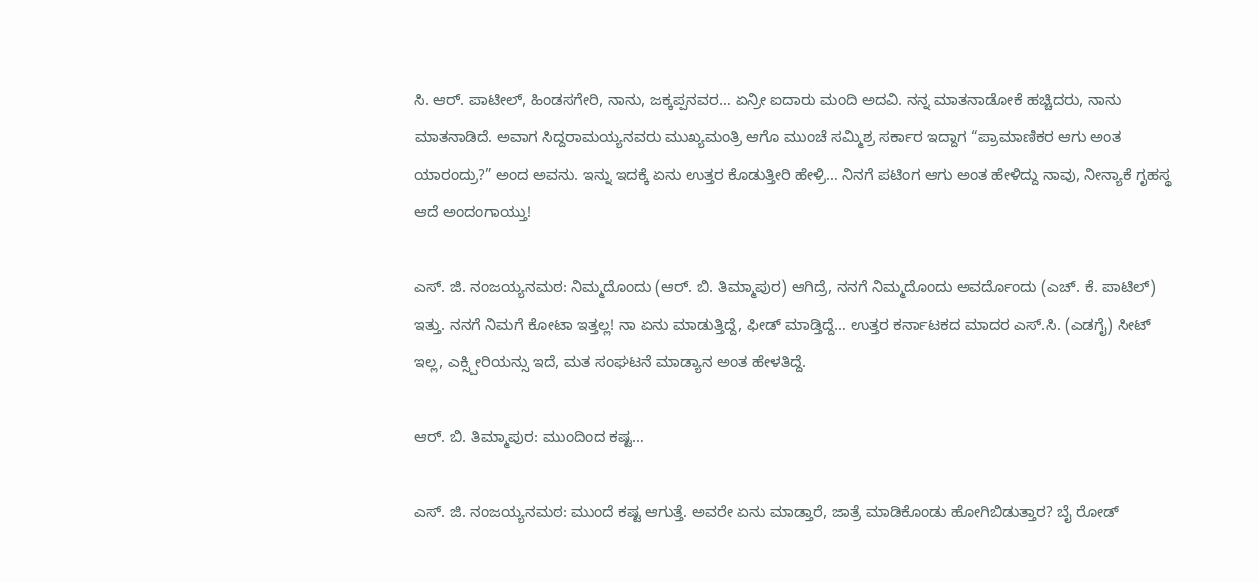ಸಿ. ಆರ್. ಪಾಟೀಲ್, ಹಿಂಡಸಗೇರಿ, ನಾನು, ಜಕ್ಕಪ್ಪನವರ… ಏನ್ರೀ ಐದಾರು ಮಂದಿ ಅದವಿ. ನನ್ನ ಮಾತನಾಡೋಕೆ ಹಚ್ಚಿದರು, ನಾನು ಮಾತನಾಡಿದೆ. ಅವಾಗ ಸಿದ್ದರಾಮಯ್ಯನವರು ಮುಖ್ಯಮಂತ್ರಿ ಆಗೊ ಮುಂಚೆ ಸಮ್ಮಿಶ್ರ ಸರ್ಕಾರ ಇದ್ದಾಗ “ಪ್ರಾಮಾಣಿಕರ ಆಗು ಅಂತ ಯಾರಂದ್ರು?” ಅಂದ ಅವನು. ಇನ್ನು ಇದಕ್ಕೆ ಏನು ಉತ್ತರ ಕೊಡುತ್ತೀರಿ ಹೇಳ್ರಿ… ನಿನಗೆ ಪಟಿಂಗ ಆಗು ಅಂತ ಹೇಳಿದ್ದು ನಾವು, ನೀನ್ಯಾಕೆ ಗೃಹಸ್ಥ ಆದೆ ಅಂದಂಗಾಯ್ತು!

ಎಸ್. ಜಿ. ನಂಜಯ್ಯನಮಠ: ನಿಮ್ಮದೊಂದು (ಆರ್. ಬಿ. ತಿಮ್ಮಾಪುರ) ಆಗಿದ್ರೆ, ನನಗೆ ನಿಮ್ಮದೊಂದು ಅವರ್ದೊಂದು (ಎಚ್. ಕೆ. ಪಾಟಿಲ್) ಇತ್ತು. ನನಗೆ ನಿಮಗೆ ಕೋಟಾ ಇತ್ತಲ್ಲ! ನಾ ಏನು ಮಾಡುತ್ತಿದ್ದೆ, ಫೀಡ್ ಮಾಡ್ತಿದ್ದೆ… ಉತ್ತರ ಕರ್ನಾಟಕದ ಮಾದರ ಎಸ್.ಸಿ. (ಎಡಗೈ) ಸೀಟ್ ಇಲ್ಲ, ಎಕ್ಸ್ಪೀರಿಯನ್ಸು ಇದೆ, ಮತ ಸಂಘಟನೆ ಮಾಡ್ಯಾನ ಅಂತ ಹೇಳತಿದ್ದೆ.

ಆರ್. ಬಿ. ತಿಮ್ಮಾಪುರ: ಮುಂದಿಂದ ಕಷ್ಟ…

ಎಸ್. ಜಿ. ನಂಜಯ್ಯನಮಠ: ಮುಂದೆ ಕಷ್ಟ ಆಗುತ್ತೆ. ಅವರೇ ಏನು ಮಾಡ್ತಾರೆ, ಜಾತ್ರೆ ಮಾಡಿಕೊಂಡು ಹೋಗಿಬಿಡುತ್ತಾರ? ಬೈ ರೋಡ್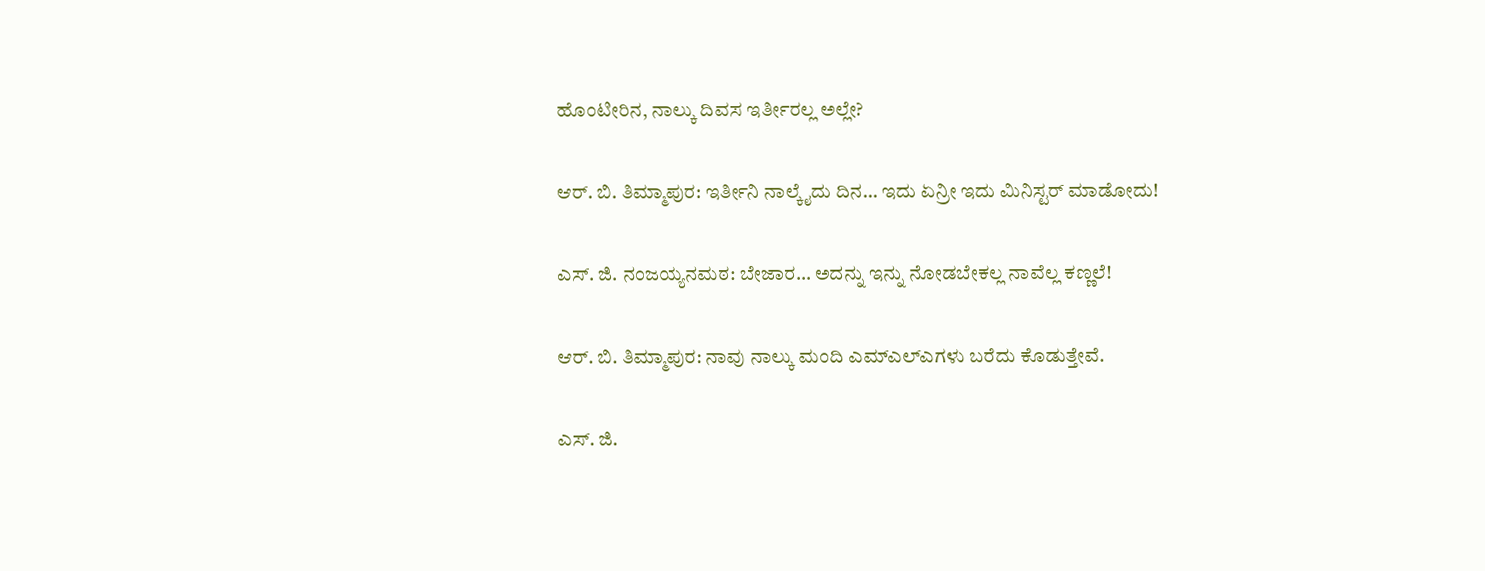ಹೊಂಟೀರಿನ, ನಾಲ್ಕು ದಿವಸ ಇರ್ತೀರಲ್ಲ ಅಲ್ಲೇ?

ಆರ್. ಬಿ. ತಿಮ್ಮಾಪುರ: ಇರ್ತೀನಿ ನಾಲ್ಕೈದು ದಿನ… ಇದು ಏನ್ರೀ ಇದು ಮಿನಿಸ್ಟರ್ ಮಾಡೋದು!

ಎಸ್. ಜಿ. ನಂಜಯ್ಯನಮಠ: ಬೇಜಾರ… ಅದನ್ನು ಇನ್ನು ನೋಡಬೇಕಲ್ಲ ನಾವೆಲ್ಲ ಕಣ್ಣಲೆ!

ಆರ್. ಬಿ. ತಿಮ್ಮಾಪುರ: ನಾವು ನಾಲ್ಕು ಮಂದಿ ಎಮ್‌ಎಲ್‌ಎಗಳು ಬರೆದು ಕೊಡುತ್ತೇವೆ.

ಎಸ್. ಜಿ.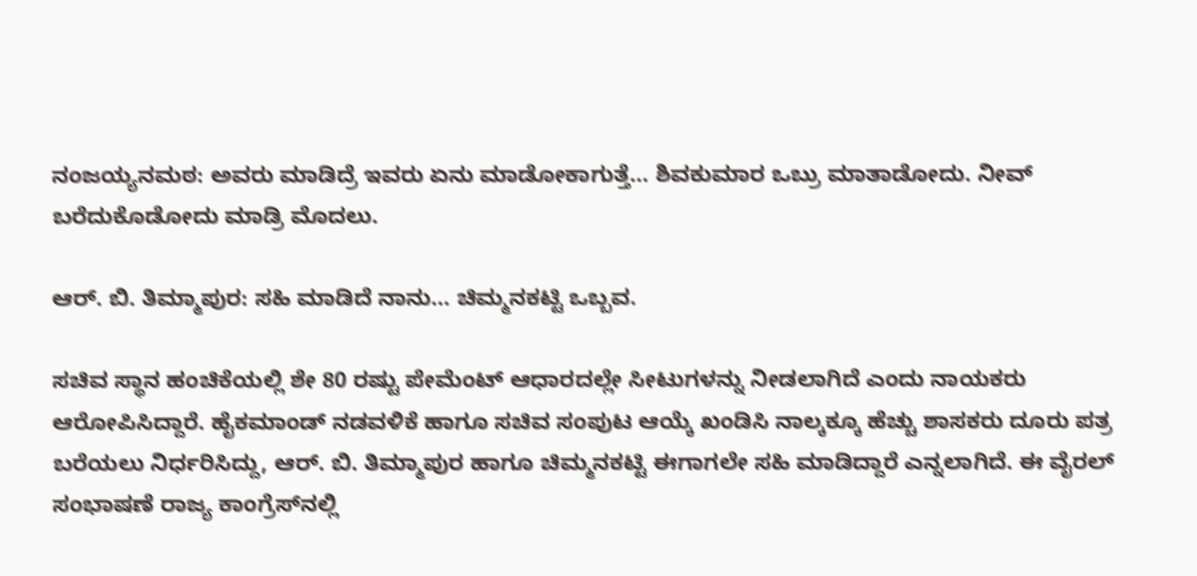ನಂಜಯ್ಯನಮಠ: ಅವರು ಮಾಡಿದ್ರೆ ಇವರು ಏನು ಮಾಡೋಕಾಗುತ್ತೆ… ಶಿವಕುಮಾರ ಒಬ್ರು ಮಾತಾಡೋದು. ನೀವ್ ಬರೆದುಕೊಡೋದು ಮಾಡ್ರಿ ಮೊದಲು.

ಆರ್. ಬಿ. ತಿಮ್ಮಾಪುರ: ಸಹಿ ಮಾಡಿದೆ ನಾನು… ಚಿಮ್ಮನಕಟ್ಟಿ ಒಬ್ಬವ.

ಸಚಿವ ಸ್ಥಾನ ಹಂಚಿಕೆಯಲ್ಲಿ ಶೇ 80 ರಷ್ಟು ಪೇಮೆಂಟ್ ಆಧಾರದಲ್ಲೇ ಸೀಟುಗಳನ್ನು ನೀಡಲಾಗಿದೆ ಎಂದು ನಾಯಕರು ಆರೋಪಿಸಿದ್ದಾರೆ. ಹೈಕಮಾಂಡ್ ನಡವಳಿಕೆ ಹಾಗೂ ಸಚಿವ ಸಂಪುಟ ಆಯ್ಕೆ ಖಂಡಿಸಿ ನಾಲ್ಕಕ್ಕೂ ಹೆಚ್ಚು ಶಾಸಕರು ದೂರು ಪತ್ರ ಬರೆಯಲು ನಿರ್ಧರಿಸಿದ್ದು, ಆರ್. ಬಿ. ತಿಮ್ಮಾಪುರ ಹಾಗೂ ಚಿಮ್ಮನಕಟ್ಟಿ ಈಗಾಗಲೇ ಸಹಿ ಮಾಡಿದ್ದಾರೆ ಎನ್ನಲಾಗಿದೆ. ಈ ವೈರಲ್ ಸಂಭಾಷಣೆ ರಾಜ್ಯ ಕಾಂಗ್ರೆಸ್‌ನಲ್ಲಿ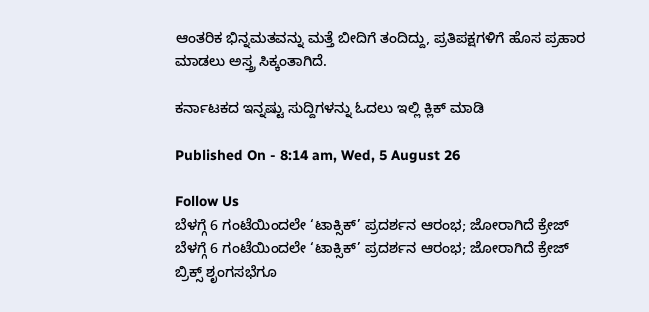ಆಂತರಿಕ ಭಿನ್ನಮತವನ್ನು ಮತ್ತೆ ಬೀದಿಗೆ ತಂದಿದ್ದು, ಪ್ರತಿಪಕ್ಷಗಳಿಗೆ ಹೊಸ ಪ್ರಹಾರ ಮಾಡಲು ಅಸ್ತ್ರ ಸಿಕ್ಕಂತಾಗಿದೆ.

ಕರ್ನಾಟಕದ ಇನ್ನಷ್ಟು ಸುದ್ದಿಗಳನ್ನು ಓದಲು ಇಲ್ಲಿ ಕ್ಲಿಕ್ ಮಾಡಿ

Published On - 8:14 am, Wed, 5 August 26

Follow Us
ಬೆಳಗ್ಗೆ 6 ಗಂಟೆಯಿಂದಲೇ ‘ಟಾಕ್ಸಿಕ್’ ಪ್ರದರ್ಶನ ಆರಂಭ; ಜೋರಾಗಿದೆ ಕ್ರೇಜ್
ಬೆಳಗ್ಗೆ 6 ಗಂಟೆಯಿಂದಲೇ ‘ಟಾಕ್ಸಿಕ್’ ಪ್ರದರ್ಶನ ಆರಂಭ; ಜೋರಾಗಿದೆ ಕ್ರೇಜ್
ಬ್ರಿಕ್ಸ್ ಶೃಂಗಸಭೆಗೂ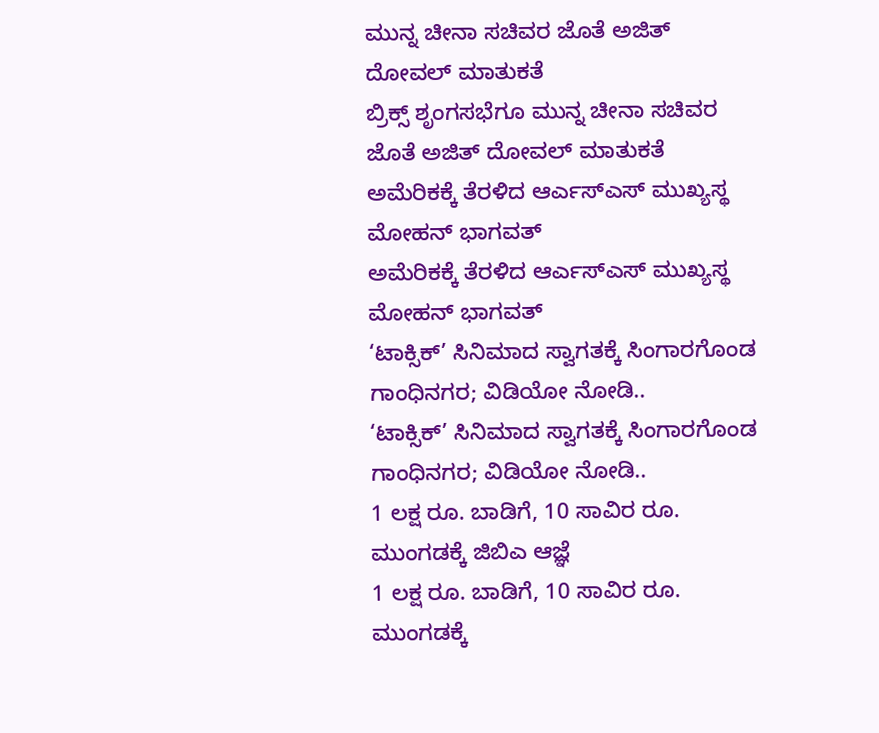ಮುನ್ನ ಚೀನಾ ಸಚಿವರ ಜೊತೆ ಅಜಿತ್ ದೋವಲ್ ಮಾತುಕತೆ
ಬ್ರಿಕ್ಸ್ ಶೃಂಗಸಭೆಗೂ ಮುನ್ನ ಚೀನಾ ಸಚಿವರ ಜೊತೆ ಅಜಿತ್ ದೋವಲ್ ಮಾತುಕತೆ
ಅಮೆರಿಕಕ್ಕೆ ತೆರಳಿದ ಆರ್ಎಸ್ಎಸ್ ಮುಖ್ಯಸ್ಥ ಮೋಹನ್ ಭಾಗವತ್
ಅಮೆರಿಕಕ್ಕೆ ತೆರಳಿದ ಆರ್ಎಸ್ಎಸ್ ಮುಖ್ಯಸ್ಥ ಮೋಹನ್ ಭಾಗವತ್
‘ಟಾಕ್ಸಿಕ್’ ಸಿನಿಮಾದ ಸ್ವಾಗತಕ್ಕೆ ಸಿಂಗಾರಗೊಂಡ ಗಾಂಧಿನಗರ; ವಿಡಿಯೋ ನೋಡಿ..
‘ಟಾಕ್ಸಿಕ್’ ಸಿನಿಮಾದ ಸ್ವಾಗತಕ್ಕೆ ಸಿಂಗಾರಗೊಂಡ ಗಾಂಧಿನಗರ; ವಿಡಿಯೋ ನೋಡಿ..
1 ಲಕ್ಷ ರೂ. ಬಾಡಿಗೆ, 10 ಸಾವಿರ ರೂ. ಮುಂಗಡಕ್ಕೆ ಜಿಬಿಎ ಆಜ್ಞೆ
1 ಲಕ್ಷ ರೂ. ಬಾಡಿಗೆ, 10 ಸಾವಿರ ರೂ. ಮುಂಗಡಕ್ಕೆ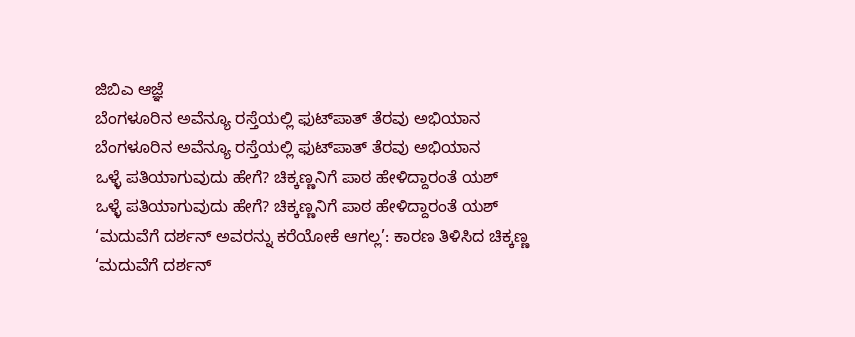ಜಿಬಿಎ ಆಜ್ಞೆ
ಬೆಂಗಳೂರಿನ ಅವೆನ್ಯೂ ರಸ್ತೆಯಲ್ಲಿ ಫುಟ್‌ಪಾತ್ ತೆರವು ಅಭಿಯಾನ
ಬೆಂಗಳೂರಿನ ಅವೆನ್ಯೂ ರಸ್ತೆಯಲ್ಲಿ ಫುಟ್‌ಪಾತ್ ತೆರವು ಅಭಿಯಾನ
ಒಳ್ಳೆ ಪತಿಯಾಗುವುದು ಹೇಗೆ? ಚಿಕ್ಕಣ್ಣನಿಗೆ ಪಾಠ ಹೇಳಿದ್ದಾರಂತೆ ಯಶ್
ಒಳ್ಳೆ ಪತಿಯಾಗುವುದು ಹೇಗೆ? ಚಿಕ್ಕಣ್ಣನಿಗೆ ಪಾಠ ಹೇಳಿದ್ದಾರಂತೆ ಯಶ್
‘ಮದುವೆಗೆ ದರ್ಶನ್ ಅವರನ್ನು ಕರೆಯೋಕೆ ಆಗಲ್ಲ’: ಕಾರಣ ತಿಳಿಸಿದ ಚಿಕ್ಕಣ್ಣ
‘ಮದುವೆಗೆ ದರ್ಶನ್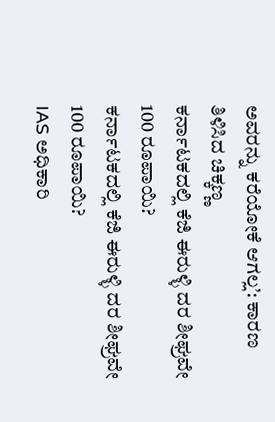ಅವರನ್ನು ಕರೆಯೋಕೆ ಆಗಲ್ಲ’: ಕಾರಣ ತಿಳಿಸಿದ ಚಿಕ್ಕಣ್ಣ
ಕರ್ನಾಟಕದಲ್ಲಿ ಕೆಜಿ ಈರುಳ್ಳಿ ದರ ಶೀಘ್ರವೇ 100 ರೂಪಾಯಿ?
ಕರ್ನಾಟಕದಲ್ಲಿ ಕೆಜಿ ಈರುಳ್ಳಿ ದರ ಶೀಘ್ರವೇ 100 ರೂಪಾಯಿ?
IAS ಅಧಿಕಾರಿ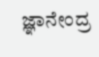ಜ್ಞಾನೇಂದ್ರ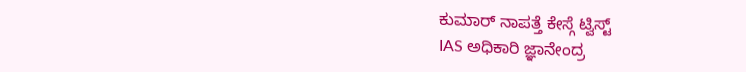ಕುಮಾರ್ ನಾಪತ್ತೆ ಕೇಸ್ಗೆ ಟ್ವಿಸ್ಟ್
IAS ಅಧಿಕಾರಿ ಜ್ಞಾನೇಂದ್ರ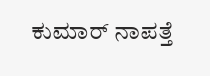ಕುಮಾರ್ ನಾಪತ್ತೆ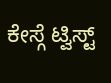ಕೇಸ್ಗೆ ಟ್ವಿಸ್ಟ್